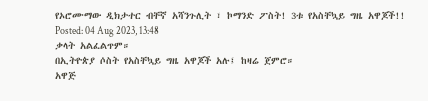የኦሮሙማው ዲክታተር ብቸኛ አሻንጉሊት ፣ ኮማንድ ፖስት! 3ቱ የአስቸኳይ ግዜ አዋጆች!!
Posted: 04 Aug 2023, 13:48
ቃላት አልፈልጥም።
በኢትዮጵያ ሶስት የአስቸኳይ ግዜ አዋጆች አሉ፤ ከዛሬ ጀምሮ።
አዋጅ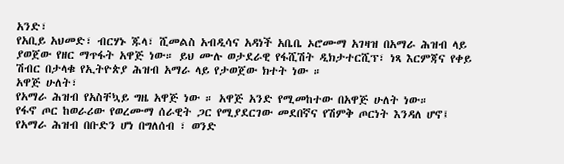አንድ፣
የአቢይ አህመድ፣ ብርሃኑ ጁላ፣ ሺመልስ አብዲሳና አዳነች አቤቤ ኦሮሙማ አገዛዝ በአማራ ሕዝብ ላይ ያወጀው የዘር ማጥፋት አዋጅ ነው። ይህ ሙሉ ወታደራዊ የፋሺሽት ዲክታተርሺፕ፣ ነጻ እርምጃና የቀይ ሽብር በታላቁ የኢትዮጵያ ሕዝብ አማራ ላይ የታወጀው ክተት ነው ።
አዋጅ ሁለት፣
የአማራ ሕዝብ የአስቸኳይ ግዜ አዋጅ ነው ። አዋጅ አንድ የሚመከተው በአዋጅ ሁለት ነው።
የፋኖ ጦር ከወራሪው የወረሙማ ሰራዊት ጋር የሚያደርገው መደበኛና የሽምቅ ጦርነት እንዳለ ሆኖ፤ የአማራ ሕዝብ በቡድን ሆነ በግለሰብ ፣ ወንድ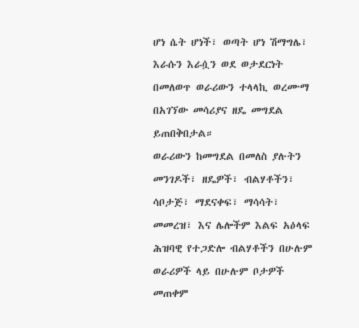ሆነ ሴት ሆነች፣ ወጣት ሆነ ሽማግሌ፣ እራሱን እራሷን ወደ ወታደርነት በመለወጥ ወራሪውን ተላላኪ ወረሙማ በአገኘው መሳሪያና ዘዴ መግደል ይጠበቅበታል።
ወራሪውን ከመግደል በመለስ ያሉትን መንገዶች፣ ዘዴዎች፣ ብልሃቶችን፣ ሳቦታጅ፣ ማደናቀፍ፣ ማሳሳት፣ መመረዝ፣ እና ሌሎችም እልፍ አዕላፍ ሕዝባዊ የተጋድሎ ብልሃቶችን በሁሉም ወራሪዎች ላይ በሁሉም ቦታዎች መጠቀም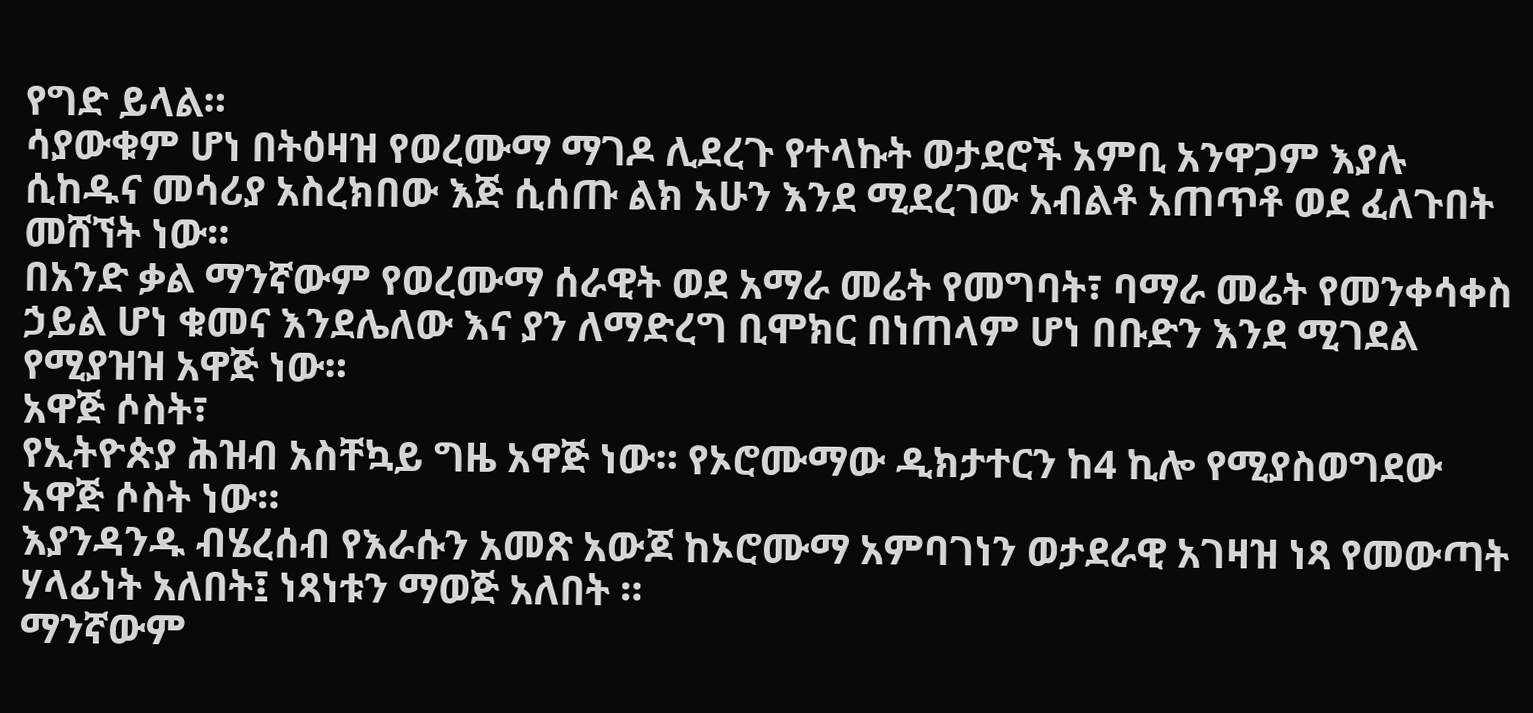የግድ ይላል።
ሳያውቁም ሆነ በትዕዛዝ የወረሙማ ማገዶ ሊደረጉ የተላኩት ወታደሮች አምቢ አንዋጋም እያሉ ሲከዱና መሳሪያ አስረክበው እጅ ሲሰጡ ልክ አሁን እንደ ሚደረገው አብልቶ አጠጥቶ ወደ ፈለጉበት መሸኘት ነው።
በአንድ ቃል ማንኛውም የወረሙማ ሰራዊት ወደ አማራ መሬት የመግባት፣ ባማራ መሬት የመንቀሳቀስ ኃይል ሆነ ቁመና እንደሌለው እና ያን ለማድረግ ቢሞክር በነጠላም ሆነ በቡድን እንደ ሚገደል የሚያዝዝ አዋጅ ነው።
አዋጅ ሶስት፣
የኢትዮጵያ ሕዝብ አስቸኳይ ግዜ አዋጅ ነው። የኦሮሙማው ዲክታተርን ከ4 ኪሎ የሚያስወግደው አዋጅ ሶስት ነው።
እያንዳንዱ ብሄረሰብ የእራሱን አመጽ አውጆ ከኦሮሙማ አምባገነን ወታደራዊ አገዛዝ ነጻ የመውጣት ሃላፊነት አለበት፤ ነጻነቱን ማወጅ አለበት ።
ማንኛውም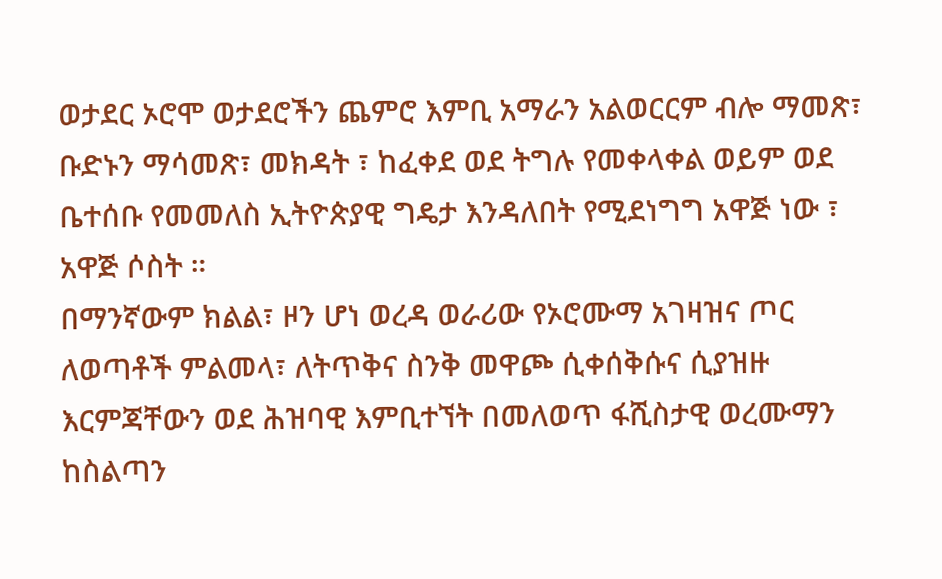ወታደር ኦሮሞ ወታደሮችን ጨምሮ እምቢ አማራን አልወርርም ብሎ ማመጽ፣ ቡድኑን ማሳመጽ፣ መክዳት ፣ ከፈቀደ ወደ ትግሉ የመቀላቀል ወይም ወደ ቤተሰቡ የመመለስ ኢትዮጵያዊ ግዴታ እንዳለበት የሚደነግግ አዋጅ ነው ፣ አዋጅ ሶስት ።
በማንኛውም ክልል፣ ዞን ሆነ ወረዳ ወራሪው የኦሮሙማ አገዛዝና ጦር ለወጣቶች ምልመላ፣ ለትጥቅና ስንቅ መዋጮ ሲቀሰቅሱና ሲያዝዙ እርምጃቸውን ወደ ሕዝባዊ እምቢተኘት በመለወጥ ፋሺስታዊ ወረሙማን ከስልጣን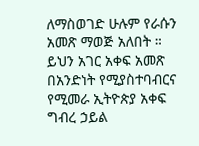ለማስወገድ ሁሉም የራሱን አመጽ ማወጅ አለበት ።
ይህን አገር አቀፍ አመጽ በአንድነት የሚያስተባብርና የሚመራ ኢትዮጵያ አቀፍ ግብረ ኃይል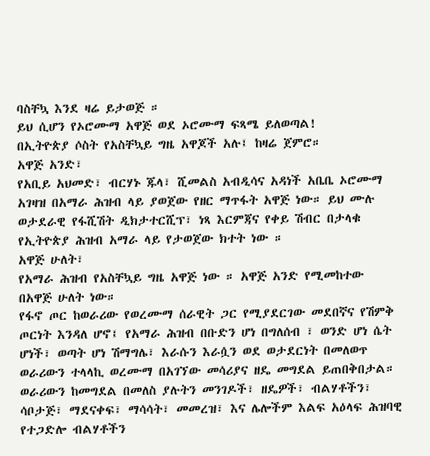ባስቸኳ እንደ ዛሬ ይታወጅ ።
ይህ ሲሆን የኦሮሙማ አዋጅ ወደ ኦሮሙማ ፍጻሜ ይለወጣል!
በኢትዮጵያ ሶስት የአስቸኳይ ግዜ አዋጆች አሉ፤ ከዛሬ ጀምሮ።
አዋጅ አንድ፣
የአቢይ አህመድ፣ ብርሃኑ ጁላ፣ ሺመልስ አብዲሳና አዳነች አቤቤ ኦሮሙማ አገዛዝ በአማራ ሕዝብ ላይ ያወጀው የዘር ማጥፋት አዋጅ ነው። ይህ ሙሉ ወታደራዊ የፋሺሽት ዲክታተርሺፕ፣ ነጻ እርምጃና የቀይ ሽብር በታላቁ የኢትዮጵያ ሕዝብ አማራ ላይ የታወጀው ክተት ነው ።
አዋጅ ሁለት፣
የአማራ ሕዝብ የአስቸኳይ ግዜ አዋጅ ነው ። አዋጅ አንድ የሚመከተው በአዋጅ ሁለት ነው።
የፋኖ ጦር ከወራሪው የወረሙማ ሰራዊት ጋር የሚያደርገው መደበኛና የሽምቅ ጦርነት እንዳለ ሆኖ፤ የአማራ ሕዝብ በቡድን ሆነ በግለሰብ ፣ ወንድ ሆነ ሴት ሆነች፣ ወጣት ሆነ ሽማግሌ፣ እራሱን እራሷን ወደ ወታደርነት በመለወጥ ወራሪውን ተላላኪ ወረሙማ በአገኘው መሳሪያና ዘዴ መግደል ይጠበቅበታል።
ወራሪውን ከመግደል በመለስ ያሉትን መንገዶች፣ ዘዴዎች፣ ብልሃቶችን፣ ሳቦታጅ፣ ማደናቀፍ፣ ማሳሳት፣ መመረዝ፣ እና ሌሎችም እልፍ አዕላፍ ሕዝባዊ የተጋድሎ ብልሃቶችን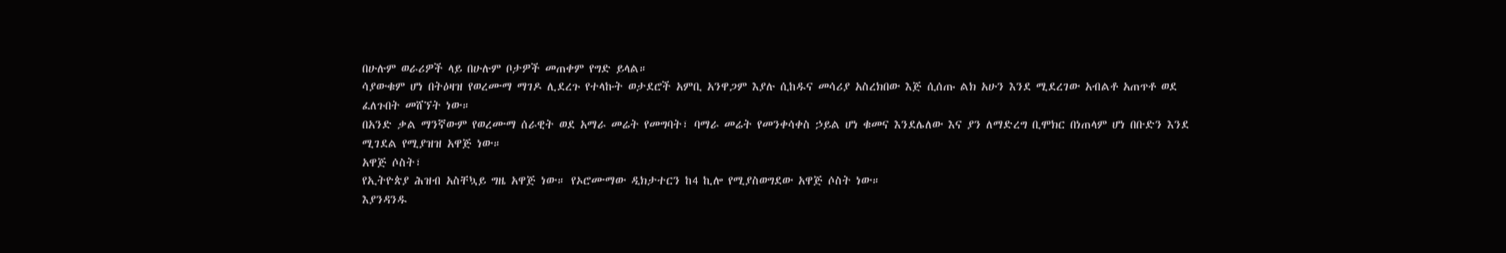በሁሉም ወራሪዎች ላይ በሁሉም ቦታዎች መጠቀም የግድ ይላል።
ሳያውቁም ሆነ በትዕዛዝ የወረሙማ ማገዶ ሊደረጉ የተላኩት ወታደሮች አምቢ አንዋጋም እያሉ ሲከዱና መሳሪያ አስረክበው እጅ ሲሰጡ ልክ አሁን እንደ ሚደረገው አብልቶ አጠጥቶ ወደ ፈለጉበት መሸኘት ነው።
በአንድ ቃል ማንኛውም የወረሙማ ሰራዊት ወደ አማራ መሬት የመግባት፣ ባማራ መሬት የመንቀሳቀስ ኃይል ሆነ ቁመና እንደሌለው እና ያን ለማድረግ ቢሞክር በነጠላም ሆነ በቡድን እንደ ሚገደል የሚያዝዝ አዋጅ ነው።
አዋጅ ሶስት፣
የኢትዮጵያ ሕዝብ አስቸኳይ ግዜ አዋጅ ነው። የኦሮሙማው ዲክታተርን ከ4 ኪሎ የሚያስወግደው አዋጅ ሶስት ነው።
እያንዳንዱ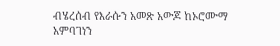ብሄረሰብ የእራሱን አመጽ አውጆ ከኦሮሙማ አምባገነን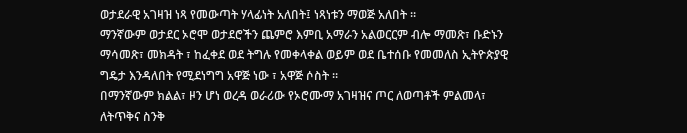ወታደራዊ አገዛዝ ነጻ የመውጣት ሃላፊነት አለበት፤ ነጻነቱን ማወጅ አለበት ።
ማንኛውም ወታደር ኦሮሞ ወታደሮችን ጨምሮ እምቢ አማራን አልወርርም ብሎ ማመጽ፣ ቡድኑን ማሳመጽ፣ መክዳት ፣ ከፈቀደ ወደ ትግሉ የመቀላቀል ወይም ወደ ቤተሰቡ የመመለስ ኢትዮጵያዊ ግዴታ እንዳለበት የሚደነግግ አዋጅ ነው ፣ አዋጅ ሶስት ።
በማንኛውም ክልል፣ ዞን ሆነ ወረዳ ወራሪው የኦሮሙማ አገዛዝና ጦር ለወጣቶች ምልመላ፣ ለትጥቅና ስንቅ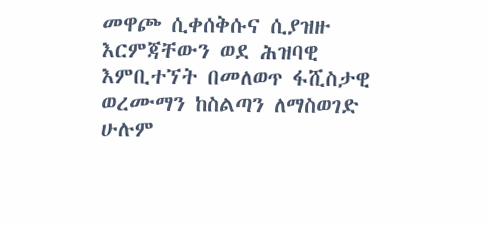መዋጮ ሲቀሰቅሱና ሲያዝዙ እርምጃቸውን ወደ ሕዝባዊ እምቢተኘት በመለወጥ ፋሺስታዊ ወረሙማን ከስልጣን ለማስወገድ ሁሉም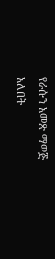የራሱን አመጽ ማወጅ አለበት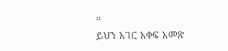።
ይህን አገር አቀፍ አመጽ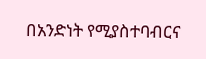በአንድነት የሚያስተባብርና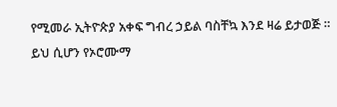የሚመራ ኢትዮጵያ አቀፍ ግብረ ኃይል ባስቸኳ እንደ ዛሬ ይታወጅ ።
ይህ ሲሆን የኦሮሙማ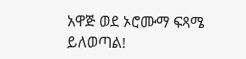አዋጅ ወደ ኦሮሙማ ፍጻሜ ይለወጣል!